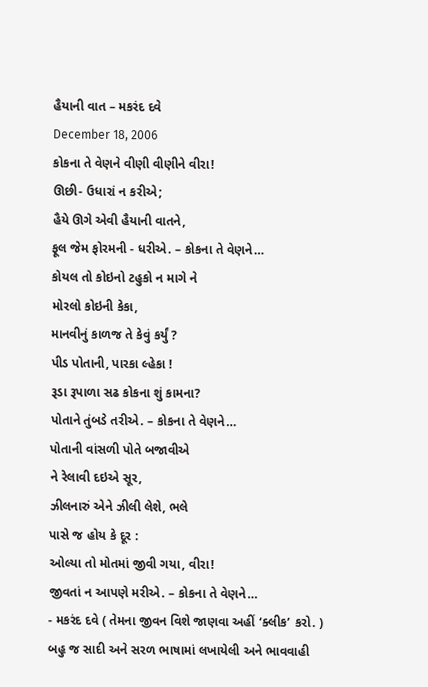હૈયાની વાત – મકરંદ દવે
December 18, 2006
કોકના તે વેણને વીણી વીણીને વીરા!
ઊછી- ઉધારાં ન કરીએ;
હૈયે ઊગે એવી હૈયાની વાતને,
ફૂલ જેમ ફોરમની - ધરીએ. – કોકના તે વેણને…
કોયલ તો કોઇનો ટહુકો ન માગે ને
મોરલો કોઇની કેકા,
માનવીનું કાળજ તે કેવું કર્યું ?
પીડ પોતાની, પારકા લ્હેકા !
રૂડા રૂપાળા સઢ કોકના શું કામના?
પોતાને તુંબડે તરીએ. – કોકના તે વેણને…
પોતાની વાંસળી પોતે બજાવીએ
ને રેલાવી દઇએ સૂર,
ઝીલનારું એને ઝીલી લેશે, ભલે
પાસે જ હોય કે દૂર :
ઓલ્યા તો મોતમાં જીવી ગયા, વીરા!
જીવતાં ન આપણે મરીએ. – કોકના તે વેણને…
- મકરંદ દવે ( તેમના જીવન વિશે જાણવા અહીં ‘ક્લીક’ કરો. )
બહુ જ સાદી અને સરળ ભાષામાં લખાયેલી અને ભાવવાહી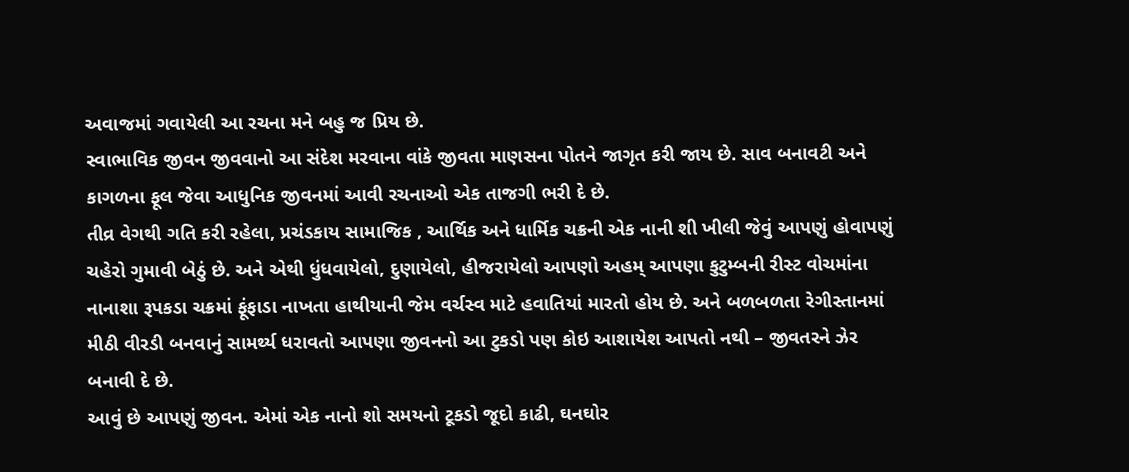અવાજમાં ગવાયેલી આ રચના મને બહુ જ પ્રિય છે.
સ્વાભાવિક જીવન જીવવાનો આ સંદેશ મરવાના વાંકે જીવતા માણસના પોતને જાગૃત કરી જાય છે. સાવ બનાવટી અને કાગળના ફૂલ જેવા આધુનિક જીવનમાં આવી રચનાઓ એક તાજગી ભરી દે છે.
તીવ્ર વેગથી ગતિ કરી રહેલા, પ્રચંડકાય સામાજિક , આર્થિક અને ધાર્મિક ચક્રની એક નાની શી ખીલી જેવું આપણું હોવાપણું ચહેરો ગુમાવી બેઠું છે. અને એથી ધુંધવાયેલો, દુણાયેલો, હીજરાયેલો આપણો અહમ્ આપણા કુટુમ્બની રીસ્ટ વોચમાંના નાનાશા રૂપકડા ચક્રમાં ફૂંફાડા નાખતા હાથીયાની જેમ વર્ચસ્વ માટે હવાતિયાં મારતો હોય છે. અને બળબળતા રેગીસ્તાનમાં મીઠી વીરડી બનવાનું સામર્થ્ય ધરાવતો આપણા જીવનનો આ ટુકડો પણ કોઇ આશાયેશ આપતો નથી – જીવતરને ઝેર બનાવી દે છે.
આવું છે આપણું જીવન. એમાં એક નાનો શો સમયનો ટૂકડો જૂદો કાઢી, ઘનઘોર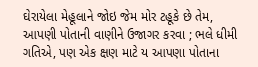ઘેરાયેલા મેહૂલાને જોઇ જેમ મોર ટહૂકે છે તેમ, આપણી પોતાની વાણીને ઉજાગર કરવા ; ભલે ધીમી ગતિએ, પણ એક ક્ષણ માટે ય આપણા પોતાના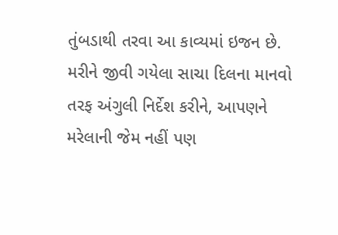તુંબડાથી તરવા આ કાવ્યમાં ઇજન છે. મરીને જીવી ગયેલા સાચા દિલના માનવો તરફ અંગુલી નિર્દેશ કરીને, આપણને મરેલાની જેમ નહીં પણ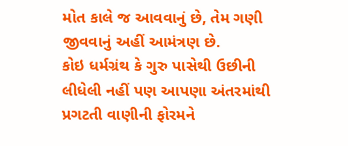મોત કાલે જ આવવાનું છે, તેમ ગણી જીવવાનું અહીં આમંત્રણ છે.
કોઇ ધર્મગ્રંથ કે ગુરુ પાસેથી ઉછીની લીધેલી નહીં પણ આપણા અંતરમાંથી પ્રગટતી વાણીની ફોરમને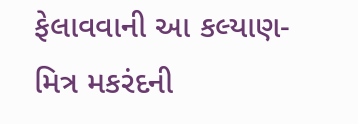ફેલાવવાની આ કલ્યાણ-મિત્ર મકરંદની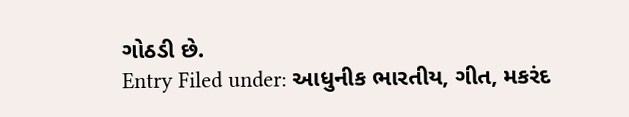ગોઠડી છે.
Entry Filed under: આધુનીક ભારતીય, ગીત, મકરંદ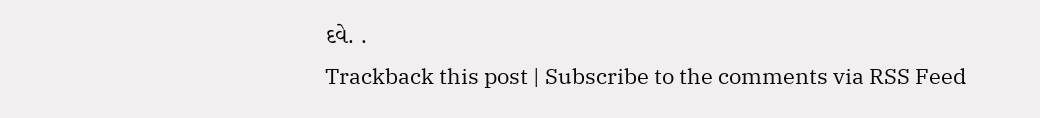દવે. .
Trackback this post | Subscribe to the comments via RSS Feed